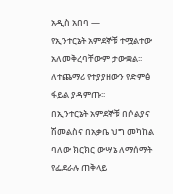አዲስ አበባ —
የኢንተርኔት አምደኞቹ ተሟልተው አለመቅረባቸውም ታውቋል፡፡
ለተጨማሪ የተያያዘውን የድምፅ ፋይል ያዳምጡ፡፡
በኢንተርኔት አምደኞቹ በሶልያና ሽመልስና በአቃቤ ህግ መካከል ባለው ክርክር ውሣኔ ለማሰማት የፌደራሉ ጠቅላይ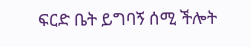ፍርድ ቤት ይግባኝ ሰሚ ችሎት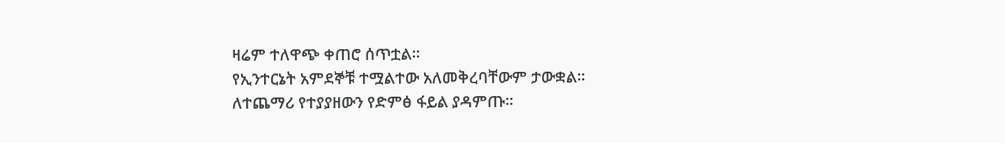ዛሬም ተለዋጭ ቀጠሮ ሰጥቷል።
የኢንተርኔት አምደኞቹ ተሟልተው አለመቅረባቸውም ታውቋል፡፡
ለተጨማሪ የተያያዘውን የድምፅ ፋይል ያዳምጡ፡፡